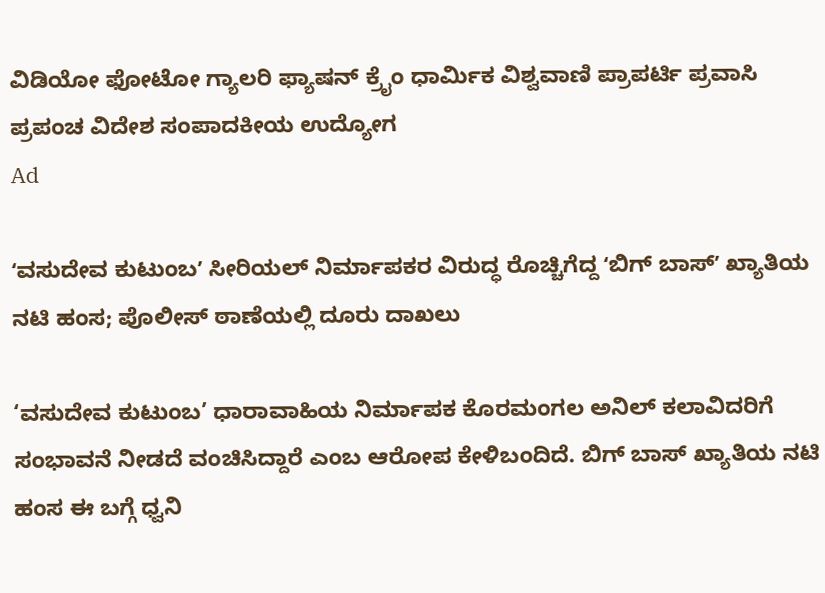ವಿಡಿಯೋ ಫೋಟೋ ಗ್ಯಾಲರಿ ಫ್ಯಾಷನ್ ಕ್ರೈಂ ಧಾರ್ಮಿಕ ವಿಶ್ವವಾಣಿ ಪ್ರಾಪರ್ಟಿ ಪ್ರವಾಸಿ ಪ್ರಪಂಚ ವಿದೇಶ ಸಂಪಾದಕೀಯ ಉದ್ಯೋಗ
Ad

ʻವಸುದೇವ ಕುಟುಂಬʼ ಸೀರಿಯಲ್‌ ನಿರ್ಮಾಪಕರ ವಿರುದ್ಧ ರೊಚ್ಚಿಗೆದ್ದ ʻಬಿಗ್‌ ಬಾಸ್‌ʼ ಖ್ಯಾತಿಯ ನಟಿ ಹಂಸ; ಪೊಲೀಸ್‌ ಠಾಣೆಯಲ್ಲಿ ದೂರು ದಾಖಲು

‘ವಸುದೇವ ಕುಟುಂಬ’ ಧಾರಾವಾಹಿಯ ನಿರ್ಮಾಪಕ ಕೊರಮಂಗಲ ಅನಿಲ್ ಕಲಾವಿದರಿಗೆ ಸಂಭಾವನೆ ನೀಡದೆ ವಂಚಿಸಿದ್ದಾರೆ ಎಂಬ ಆರೋಪ ಕೇಳಿಬಂದಿದೆ. ಬಿಗ್ ಬಾಸ್ ಖ್ಯಾತಿಯ ನಟಿ ಹಂಸ ಈ ಬಗ್ಗೆ ಧ್ವನಿ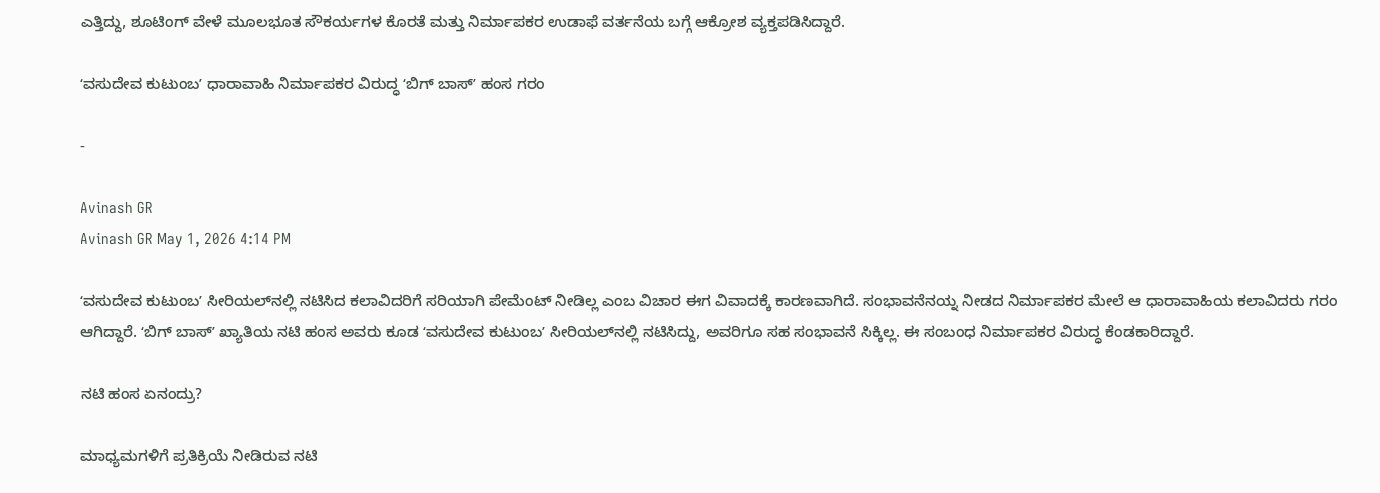ಎತ್ತಿದ್ದು, ಶೂಟಿಂಗ್ ವೇಳೆ ಮೂಲಭೂತ ಸೌಕರ್ಯಗಳ ಕೊರತೆ ಮತ್ತು ನಿರ್ಮಾಪಕರ ಉಡಾಫೆ ವರ್ತನೆಯ ಬಗ್ಗೆ ಆಕ್ರೋಶ ವ್ಯಕ್ತಪಡಿಸಿದ್ದಾರೆ.

ʻವಸುದೇವ ಕುಟುಂಬʼ ಧಾರಾವಾಹಿ ನಿರ್ಮಾಪಕರ ವಿರುದ್ಧ ʻಬಿಗ್‌ ಬಾಸ್‌ʼ ಹಂಸ ಗರಂ

-

Avinash GR
Avinash GR May 1, 2026 4:14 PM

ʻವಸುದೇವ ಕುಟುಂಬʼ ಸೀರಿಯಲ್‌ನಲ್ಲಿ ನಟಿಸಿದ ಕಲಾವಿದರಿಗೆ ಸರಿಯಾಗಿ ಪೇಮೆಂಟ್‌ ನೀಡಿಲ್ಲ ಎಂಬ ವಿಚಾರ ಈಗ ವಿವಾದಕ್ಕೆ ಕಾರಣವಾಗಿದೆ. ಸಂಭಾವನೆನಯ್ನ ನೀಡದ ನಿರ್ಮಾಪಕರ ಮೇಲೆ ‌ಆ ಧಾರಾವಾಹಿಯ ಕಲಾವಿದರು ಗರಂ ಆಗಿದ್ದಾರೆ. ʻಬಿಗ್‌ ಬಾಸ್‌ʼ ಖ್ಯಾತಿಯ ನಟಿ ಹಂಸ ಅವರು ಕೂಡ ʻವಸುದೇವ ಕುಟುಂಬʼ ಸೀರಿಯಲ್‌ನಲ್ಲಿ ನಟಿಸಿದ್ದು, ಅವರಿಗೂ ಸಹ ಸಂಭಾವನೆ ಸಿಕ್ಕಿಲ್ಲ. ಈ ಸಂಬಂಧ ನಿರ್ಮಾಪಕರ ವಿರುದ್ಧ ಕೆಂಡಕಾರಿದ್ದಾರೆ.

ನಟಿ ಹಂಸ ಏನಂದ್ರು?

ಮಾಧ್ಯಮಗಳಿಗೆ ಪ್ರತಿಕ್ರಿಯೆ ನೀಡಿರುವ ನಟಿ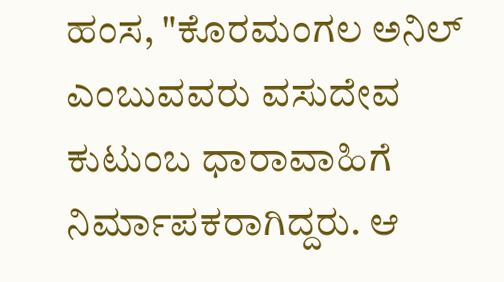ಹಂಸ, "ಕೊರಮಂಗಲ ಅನಿಲ್‌ ಎಂಬುವವರು ವಸುದೇವ ಕುಟುಂಬ ಧಾರಾವಾಹಿಗೆ ನಿರ್ಮಾಪಕರಾಗಿದ್ದರು. ಆ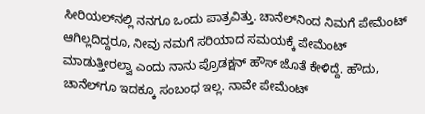ಸೀರಿಯಲ್‌ನಲ್ಲಿ ನನಗೂ ಒಂದು ಪಾತ್ರವಿತ್ತು. ಚಾನೆಲ್‌ನಿಂದ ನಿಮಗೆ ಪೇಮೆಂಟ್‌ ಆಗಿಲ್ಲದಿದ್ದರೂ, ನೀವು ನಮಗೆ ಸರಿಯಾದ ಸಮಯಕ್ಕೆ ಪೇಮೆಂಟ್‌ ಮಾಡುತ್ತೀರಲ್ವಾ ಎಂದು ನಾನು ಪ್ರೊಡಕ್ಷನ್ ಹೌಸ್‌ ಜೊತೆ ಕೇಳಿದ್ದೆ. ಹೌದು, ಚಾನೆಲ್‌ಗೂ ಇದಕ್ಕೂ ಸಂಬಂಧ ಇಲ್ಲ. ನಾವೇ ಪೇಮೆಂಟ್‌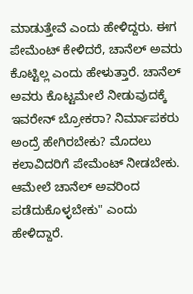ಮಾಡುತ್ತೇವೆ ಎಂದು ಹೇಳಿದ್ದರು. ಈಗ ಪೇಮೆಂಟ್‌ ಕೇಳಿದರೆ, ಚಾನೆಲ್‌ ಅವರು ಕೊಟ್ಟಿಲ್ಲ ಎಂದು ಹೇಳುತ್ತಾರೆ. ಚಾನೆಲ್‌ ಅವರು ಕೊಟ್ಟಮೇಲೆ ನೀಡುವುದಕ್ಕೆ ಇವರೇನ್‌ ಬ್ರೋಕರಾ? ನಿರ್ಮಾಪಕರು ಅಂದ್ರೆ ಹೇಗಿರಬೇಕು? ಮೊದಲು ಕಲಾವಿದರಿಗೆ ಪೇಮೆಂಟ್‌ ನೀಡಬೇಕು. ಆಮೇಲೆ ಚಾನೆಲ್‌ ಅವರಿಂದ ಪಡೆದುಕೊಳ್ಳಬೇಕು" ಎಂದು ಹೇಳಿದ್ದಾರೆ.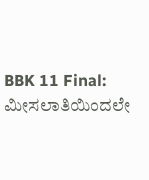BBK 11 Final: ಮೀಸಲಾತಿಯಿಂದಲೇ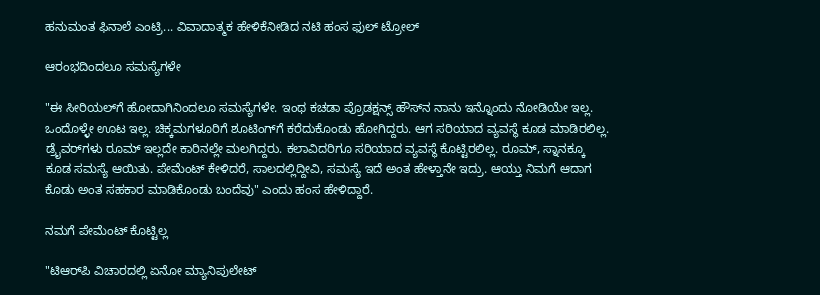ಹನುಮಂತ ಫಿನಾಲೆ ಎಂಟ್ರಿ... ವಿವಾದಾತ್ಮಕ ಹೇಳಿಕೆನೀಡಿದ ನಟಿ ಹಂಸ ಫುಲ್‌ ಟ್ರೋಲ್‌

ಆರಂಭದಿಂದಲೂ ಸಮಸ್ಯೆಗಳೇ

"ಈ ಸೀರಿಯಲ್‌ಗೆ ಹೋದಾಗಿನಿಂದಲೂ ಸಮಸ್ಯೆಗಳೇ. ಇಂಥ ಕಚಡಾ ಪ್ರೊಡಕ್ಷನ್ಸ್‌ ಹೌಸ್‌ನ ನಾನು ಇನ್ನೊಂದು ನೋಡಿಯೇ ಇಲ್ಲ. ಒಂದೊಳ್ಳೇ ಊಟ ಇಲ್ಲ. ಚಿಕ್ಕಮಗಳೂರಿಗೆ ಶೂಟಿಂಗ್‌ಗೆ ಕರೆದುಕೊಂಡು ಹೋಗಿದ್ದರು. ಆಗ ಸರಿಯಾದ ವ್ಯವಸ್ಥೆ ಕೂಡ ಮಾಡಿರಲಿಲ್ಲ. ಡ್ರೈವರ್‌ಗಳು ರೂಮ್‌ ಇಲ್ಲದೇ ಕಾರಿನಲ್ಲೇ ಮಲಗಿದ್ದರು. ಕಲಾವಿದರಿಗೂ ಸರಿಯಾದ ವ್ಯವಸ್ಥೆ ಕೊಟ್ಟಿರಲಿಲ್ಲ. ರೂಮ್‌, ಸ್ನಾನಕ್ಕೂ ಕೂಡ ಸಮಸ್ಯೆ ಆಯಿತು. ಪೇಮೆಂಟ್‌ ಕೇಳಿದರೆ, ಸಾಲದಲ್ಲಿದ್ದೀವಿ, ಸಮಸ್ಯೆ ಇದೆ ಅಂತ ಹೇಳ್ತಾನೇ ಇದ್ರು. ಆಯ್ತು ನಿಮಗೆ ಆದಾಗ ಕೊಡು ಅಂತ ಸಹಕಾರ ಮಾಡಿಕೊಂಡು ಬಂದೆವು" ಎಂದು ಹಂಸ ಹೇಳಿದ್ದಾರೆ.

ನಮಗೆ ಪೇಮೆಂಟ್‌ ಕೊಟ್ಟಿಲ್ಲ

"ಟಿಆರ್‌ಪಿ ವಿಚಾರದಲ್ಲಿ ಏನೋ ಮ್ಯಾನಿಪುಲೇಟ್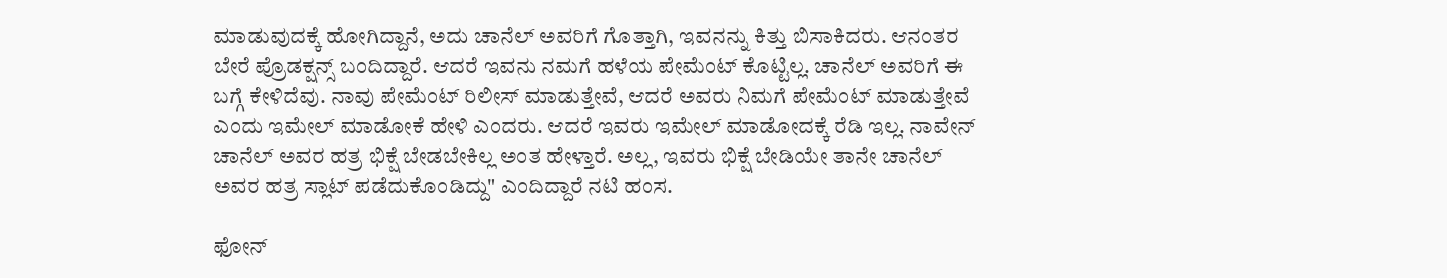ಮಾಡುವುದಕ್ಕೆ ಹೋಗಿದ್ದಾನೆ, ಅದು ಚಾನೆಲ್‌ ಅವರಿಗೆ ಗೊತ್ತಾಗಿ, ಇವನನ್ನು ಕಿತ್ತು ಬಿಸಾಕಿದರು. ಆನಂತರ ಬೇರೆ ಪ್ರೊಡಕ್ಷನ್ಸ್‌ ಬಂದಿದ್ದಾರೆ. ಆದರೆ ಇವನು ನಮಗೆ ಹಳೆಯ ಪೇಮೆಂಟ್‌ ಕೊಟ್ಟಿಲ್ಲ. ಚಾನೆಲ್‌ ಅವರಿಗೆ ಈ ಬಗ್ಗೆ ಕೇಳಿದೆವು. ನಾವು ಪೇಮೆಂಟ್‌ ರಿಲೀಸ್‌ ಮಾಡುತ್ತೇವೆ, ಆದರೆ ಅವರು ನಿಮಗೆ ಪೇಮೆಂಟ್‌ ಮಾಡುತ್ತೇವೆ ಎಂದು ಇಮೇಲ್‌ ಮಾಡೋಕೆ ಹೇಳಿ ಎಂದರು. ಆದರೆ ಇವರು ಇಮೇಲ್‌ ಮಾಡೋದಕ್ಕೆ ರೆಡಿ ಇಲ್ಲ. ನಾವೇನ್‌ ಚಾನೆಲ್‌ ಅವರ ಹತ್ರ ಭಿಕ್ಷೆ ಬೇಡಬೇಕಿಲ್ಲ ಅಂತ ಹೇಳ್ತಾರೆ. ಅಲ್ಲ, ಇವರು ಭಿಕ್ಷೆ ಬೇಡಿಯೇ ತಾನೇ ಚಾನೆಲ್‌ ಅವರ ಹತ್ರ ಸ್ಲಾಟ್‌ ಪಡೆದುಕೊಂಡಿದ್ದು" ಎಂದಿದ್ದಾರೆ ನಟಿ ಹಂಸ.

ಫೋನ್‌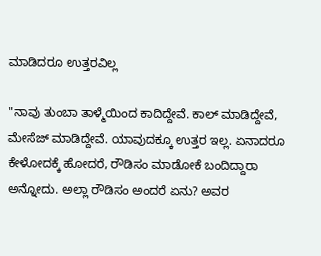ಮಾಡಿದರೂ ಉತ್ತರವಿಲ್ಲ

"ನಾವು ತುಂಬಾ ತಾಳ್ಮೆಯಿಂದ ಕಾದಿದ್ದೇವೆ. ಕಾಲ್‌ ಮಾಡಿದ್ದೇವೆ, ಮೇಸೆಜ್‌ ಮಾಡಿದ್ದೇವೆ. ಯಾವುದಕ್ಕೂ ಉತ್ತರ ಇಲ್ಲ. ಏನಾದರೂ ಕೇಳೋದಕ್ಕೆ ಹೋದರೆ, ರೌಡಿಸಂ ಮಾಡೋಕೆ ಬಂದಿದ್ದಾರಾ ಅನ್ನೋದು. ಅಲ್ಲಾ ರೌಡಿಸಂ ಅಂದರೆ ಏನು? ಅವರ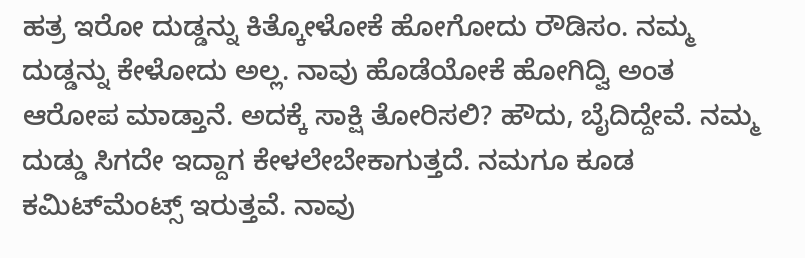ಹತ್ರ ಇರೋ ದುಡ್ಡನ್ನು ಕಿತ್ಕೋಳೋಕೆ ಹೋಗೋದು ರೌಡಿಸಂ. ನಮ್ಮ ದುಡ್ಡನ್ನು ಕೇಳೋದು ಅಲ್ಲ. ನಾವು ಹೊಡೆಯೋಕೆ ಹೋಗಿದ್ವಿ ಅಂತ ಆರೋಪ ಮಾಡ್ತಾನೆ. ಅದಕ್ಕೆ ಸಾಕ್ಷಿ ತೋರಿಸಲಿ? ಹೌದು, ಬೈದಿದ್ದೇವೆ. ನಮ್ಮ ದುಡ್ಡು ಸಿಗದೇ ಇದ್ದಾಗ ಕೇಳಲೇಬೇಕಾಗುತ್ತದೆ. ನಮಗೂ ಕೂಡ ಕಮಿಟ್‌ಮೆಂಟ್ಸ್‌ ಇರುತ್ತವೆ. ನಾವು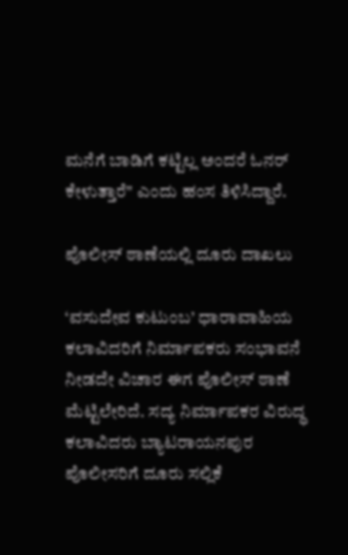ಮನೆಗೆ ಬಾಡಿಗೆ ಕಟ್ಟಿಲ್ಲ ಅಂದರೆ ಓನರ್‌ ಕೇಳುತ್ತಾರೆ" ಎಂದು ಹಂಸ ತಿಳಿಸಿದ್ದಾರೆ.

ಪೊಲೀಸ್‌ ಠಾಣೆಯಲ್ಲಿ ದೂರು ದಾಖಲು

‘ವಸುದೇವ ಕುಟುಂಬ’ ಧಾರಾವಾಹಿಯ ಕಲಾವಿದರಿಗೆ ನಿರ್ಮಾಪಕರು ಸಂಭಾವನೆ ನೀಡದೇ ವಿಚಾರ ಈಗ ಪೊಲೀಸ್‌ ಠಾಣೆ ಮೆಟ್ಟಿಲೇರಿದೆ. ಸದ್ಯ ನಿರ್ಮಾಪಕರ ವಿರುದ್ಧ ಕಲಾವಿದರು ಬ್ಯಾಟರಾಯನಪುರ ಪೊಲೀಸರಿಗೆ ದೂರು ಸಲ್ಲಿಕೆ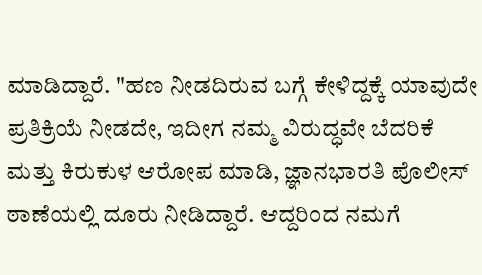ಮಾಡಿದ್ದಾರೆ. "ಹಣ ನೀಡದಿರುವ ಬಗ್ಗೆ ಕೇಳಿದ್ದಕ್ಕೆ ಯಾವುದೇ ಪ್ರತಿಕ್ರಿಯೆ ನೀಡದೇ, ಇದೀಗ ನಮ್ಮ ವಿರುದ್ಧವೇ ಬೆದರಿಕೆ ಮತ್ತು ಕಿರುಕುಳ ಆರೋಪ ಮಾಡಿ, ಜ್ಞಾನಭಾರತಿ ಪೊಲೀಸ್ ಠಾಣೆಯಲ್ಲಿ ದೂರು ನೀಡಿದ್ದಾರೆ. ಆದ್ದರಿಂದ ನಮಗೆ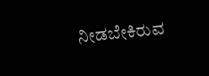ನೀಡಬೇಕಿರುವ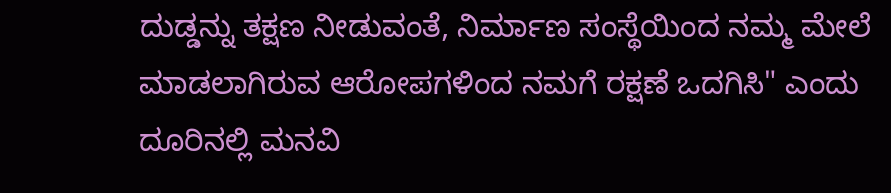ದುಡ್ಡನ್ನು ತಕ್ಷಣ ನೀಡುವಂತೆ, ನಿರ್ಮಾಣ ಸಂಸ್ಥೆಯಿಂದ ನಮ್ಮ ಮೇಲೆ ಮಾಡಲಾಗಿರುವ ಆರೋಪಗಳಿಂದ ನಮಗೆ ರಕ್ಷಣೆ ಒದಗಿಸಿ" ಎಂದು ದೂರಿನಲ್ಲಿ ಮನವಿ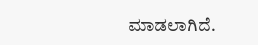ಮಾಡಲಾಗಿದೆ.